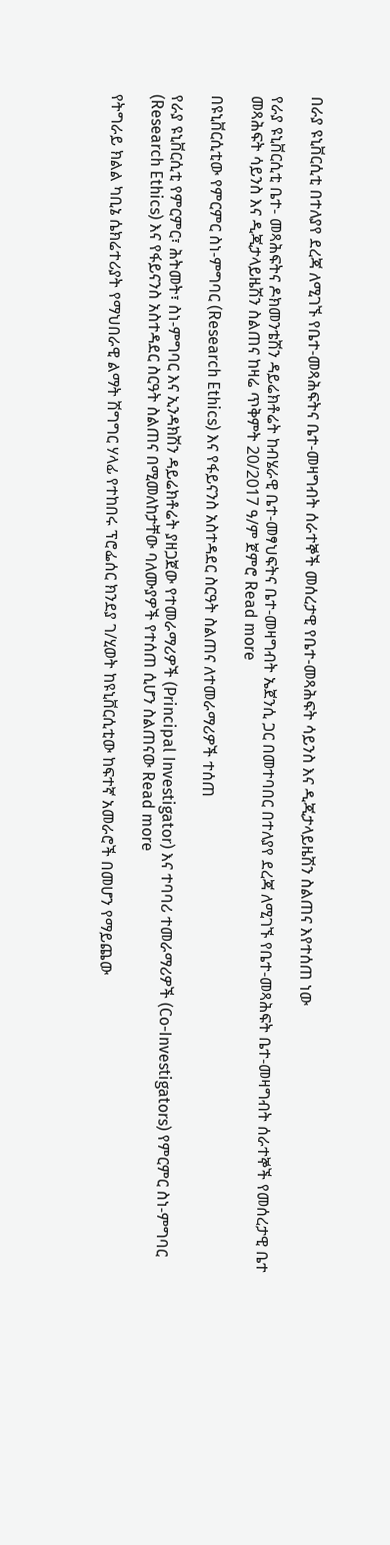በራያ ዩኒቨርሲቲ በተለያየ ደረጃ ለሚገኙ የቤተ-መጻሕፍትና ቤተ-መዛግብት ሰራተኞች መሰረታዊ የቤተ-መጻሕፍት ሳይንስ እና ዲጂታላይዜሽን ስልጠና እየተሰጠ ነው

የራያ ዩኒቨርሲቲ ቤተ- መጻሕፍትና ዶክመንቴሽን ዳይሬክቶሬት ከብሄራዊ ቤተ-መፃህፍትና ቤተ-መዛግብት ኤጀንሲ ጋር በመተባበር በተለያየ ደረጃ ለሚገኙ የቤተ-መጻሕፍት ቤተ-መዛግብት ሰራተኞች የመሰረታዊ ቤተ መጻሕፍት ሳይንስ እና ዲጂታላይዜሽን ስልጠና ከዛሬ ጥቅምት 20/2017 ዓ/ም ጀምሮ Read more

በዩኒቨርሲቲው የምርምር ስነ-ምግባር (Research Ethics) እና የፋይናንስ አስተዳደር ስርዓት ስልጠና ለተመራማሪዎች ተሰጠ

የራያ ዩኒቨርሲቲ የምርምር፣ ሕትመት፣ ስነ-ምግባር እና ኢንዳክሽን ዳይሬክቶሬት ያዘጋጀው የተመራማሪዎች (Principal Investigator) እና ተባባሪ ተመራማሪዎች (Co-Investigators) የምርምር ስነ-ምግባር (Research Ethics) እና የፋይናንስ አስተዳደር ስርዓት ስልጠና በሚመለከታቸው ባለሙያዎች የተሰጠ ሲሆን ስልጠናው Read more

የትግራይ ክልል ካቢኔ ሴክሬተሪያት የማህበራዊ ልማት ሽግግር ሃላፊ የተከበሩ ፕሮፌሰር ክንደያ ገ/ሂወት ከዩኒቨርሲቲው ከፍተኛ አመራሮች በመሆን የማይጨው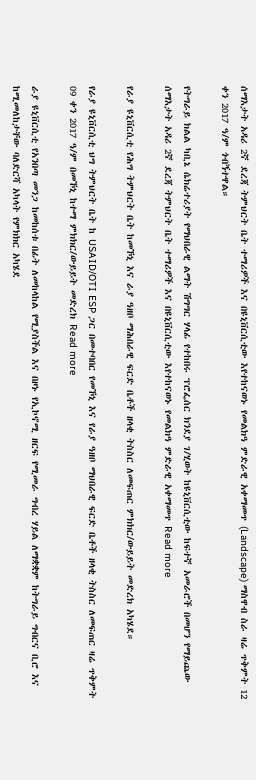ሰማእታት አዳሪ 2ኛ ደረጃ ትምህርት ቤት ተማሪዎች እና በዩኒቨርሲቲው እየተከናወኑ የመልክዓ ምድራዊ አቀማመጥ (Landscape) ማስዋብ ስራ ዛሬ ጥቅምት 12 ቀን 2017 ዓ/ም ጎብኝተዋል።

የትግራይ ክልል ካቢኔ ሴክሬተሪያት የማህበራዊ ልማት ሽግግር ሃላፊ የተከበሩ ፕሮፌሰር ክንደያ ገ/ሂወት ከዩኒቨርሲቲው ከፍተኛ አመራሮች በመሆን የማይጨው ሰማእታት አዳሪ 2ኛ ደረጃ ትምህርት ቤት ተማሪዎች እና በዩኒቨርሲቲው እየተከናወኑ የመልክዓ ምድራዊ አቀማመጥ Read more

የራያ ዩኒቨርሲቲ የሕግ ትምህርት ቤት ከመኾኒ እና ራያ ዓዘቦ ማሕበራዊ ፍርድ ቤቶች ዘላቂ ትስስር ለመፍጠር ምክክር/ውይይት መድረክ አካሄደ።

የራያ ዩኒቨርሲቲ ህግ ትምህርት ቤት ከ USAID/OTI ESP ጋር በመተባበር የመኾኒ እና የራያ ዓዘቦ ማህበራዊ ፍርድ ቤቶች ዘላቂ ትስስር ለመፍጠር ዛሬ ጥቅምት 09 ቀን 2017 ዓ/ም በመኾኒ ከተማ ምክክር/ውይይት መድረክ Read more

ራያ ዩኒቨርሲቲ የአንበጣ መንጋ ከመከሰቱ በፊት ለመከላከል የሚያስችል እና በዞኑ የኢኮኖሚ ዘርፍ የሚመራ ግብረ ሃይል ለማቋቋም ከትግራይ ግብርና ቢሮ እና ከሚመለከታቸው ባለድርሻ አካላት የምክክር አካሄደ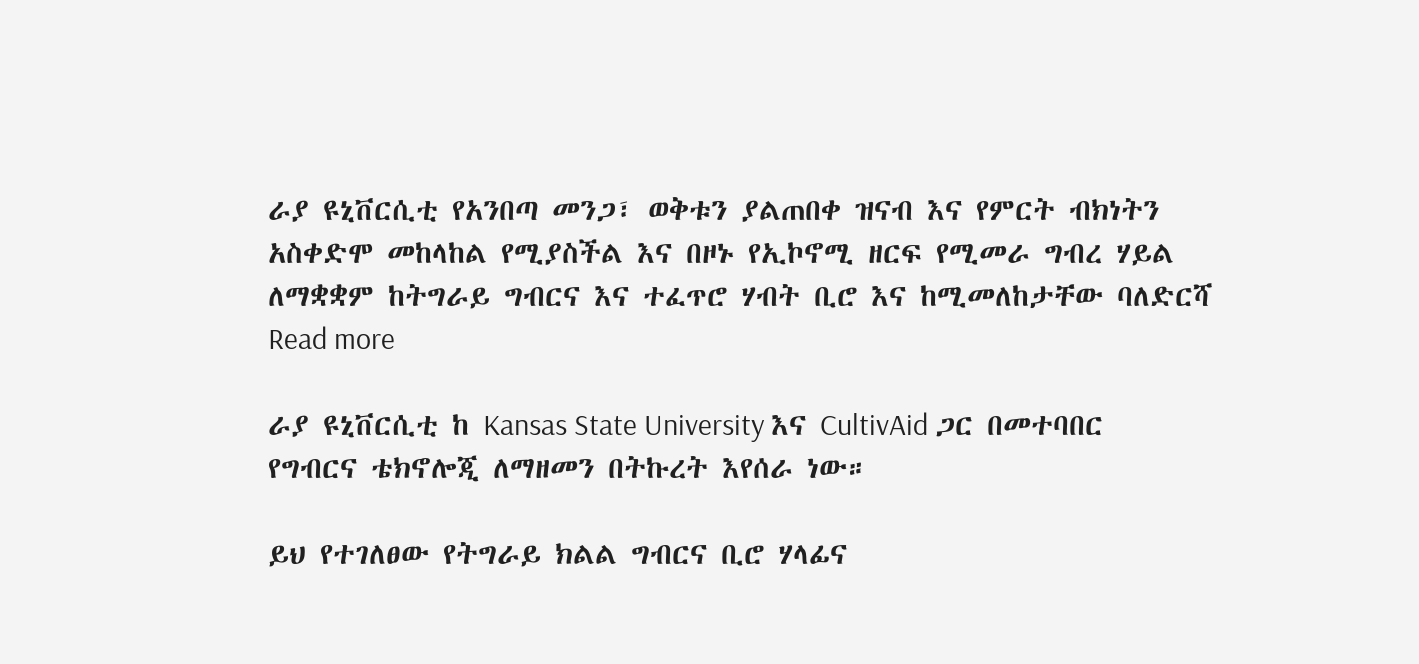ራያ ዩኒቨርሲቲ የአንበጣ መንጋ፣ ወቅቱን ያልጠበቀ ዝናብ እና የምርት ብክነትን አስቀድሞ መከላከል የሚያስችል እና በዞኑ የኢኮኖሚ ዘርፍ የሚመራ ግብረ ሃይል ለማቋቋም ከትግራይ ግብርና እና ተፈጥሮ ሃብት ቢሮ እና ከሚመለከታቸው ባለድርሻ Read more

ራያ ዩኒቨርሲቲ ከ Kansas State University እና CultivAid ጋር በመተባበር የግብርና ቴክኖሎጂ ለማዘመን በትኩረት እየሰራ ነው።

ይህ የተገለፀው የትግራይ ክልል ግብርና ቢሮ ሃላፊና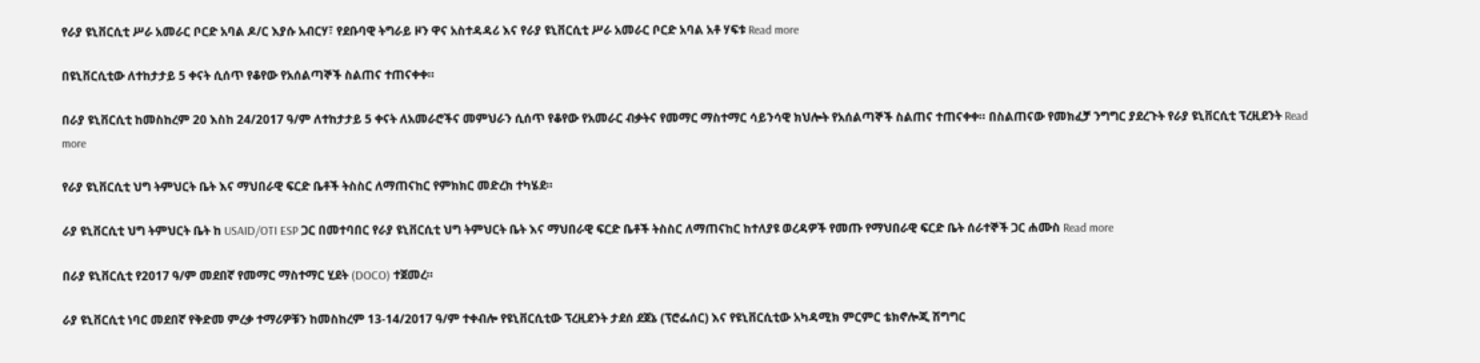የራያ ዩኒቨርሲቲ ሥራ አመራር ቦርድ አባል ዶ/ር እያሱ አብርሃ፣ የደቡባዊ ትግራይ ዞን ዋና አስተዳዳሪ እና የራያ ዩኒቨርሲቲ ሥራ አመራር ቦርድ አባል አቶ ሃፍቱ Read more

በዩኒቨርሲቲው ለተከታታይ 5 ቀናት ሲሰጥ የቆየው የአሰልጣኞች ስልጠና ተጠናቀቀ።

በራያ ዩኒቨርሲቲ ከመስከረም 20 እስከ 24/2017 ዓ/ም ለተከታታይ 5 ቀናት ለአመራሮችና መምህራን ሲሰጥ የቆየው የአመራር ብቃትና የመማር ማስተማር ሳይንሳዊ ክህሎት የአሰልጣኞች ስልጠና ተጠናቀቀ። በስልጠናው የመክፈቻ ንግግር ያደረጉት የራያ ዩኒቨርሲቲ ፕረዚደንት Read more

የራያ ዩኒቨርሲቲ ህግ ትምህርት ቤት እና ማህበራዊ ፍርድ ቤቶች ትስስር ለማጠናከር የምክክር መድረክ ተካሄደ።

ራያ ዩኒቨርሲቲ ህግ ትምህርት ቤት ከ USAID/OTI ESP ጋር በመተባበር የራያ ዩኒቨርሲቲ ህግ ትምህርት ቤት እና ማህበራዊ ፍርድ ቤቶች ትስስር ለማጠናከር ከተለያዩ ወረዳዎች የመጡ የማህበራዊ ፍርድ ቤት ሰራተኞች ጋር ሐሙስ Read more

በራያ ዩኒቨርሲቲ የ2017 ዓ/ም መደበኛ የመማር ማስተማር ሂደት (DOCO) ተጀመረ።

ራያ ዩኒቨርሲቲ ነባር መደበኛ የቅድመ ምረቃ ተማሪዎቹን ከመስከረም 13-14/2017 ዓ/ም ተቀብሎ የዩኒቨርሲቲው ፕረዚደንት ታደሰ ደጀኔ (ፕሮፌሰር) እና የዩኒቨርሲቲው አካዳሚክ ምርምር ቴክኖሎጂ ሽግግር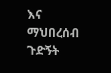እና ማህበረሰብ ጉድኝት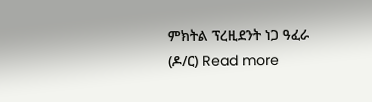ምክትል ፕረዚደንት ነጋ ዓፈራ (ዶ/ር) Read more